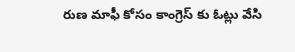రుణ మాఫీ కోసం కాంగ్రెస్ కు ఓట్లు వేసి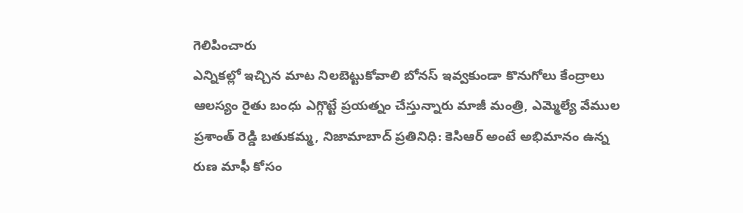గెలిపించారు
ఎన్నికల్లో ఇచ్చిన మాట నిలబెట్టుకోవాలి బోనస్ ఇవ్వకుండా కొనుగోలు కేంద్రాలు ఆలస్యం రైతు బంధు ఎగ్గొట్టే ప్రయత్నం చేస్తున్నారు మాజీ మంత్రి, ఎమ్మెల్యే వేముల ప్రశాంత్ రెడ్డి బతుకమ్మ, నిజామాబాద్ ప్రతినిధి: కెసిఆర్ అంటే అభిమానం ఉన్న రుణ మాఫీ కోసం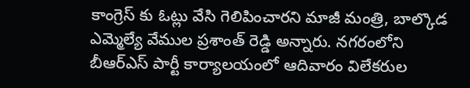కాంగ్రెస్ కు ఓట్లు వేసి గెలిపించారని మాజీ మంత్రి, బాల్కొడ ఎమ్మెల్యే వేముల ప్రశాంత్ రెడ్డి అన్నారు. నగరంలోని బీఆర్ఎస్ పార్టీ కార్యాలయంలో ఆదివారం విలేకరుల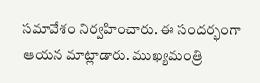సమావేశం నిర్వహించారు. ఈ సందర్భంగా ఆయన మాట్లాడారు. ముఖ్యమంత్రి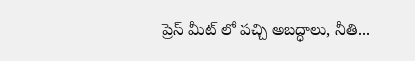ప్రెస్ మీట్ లో పచ్చి అబద్ధాలు, నీతి...